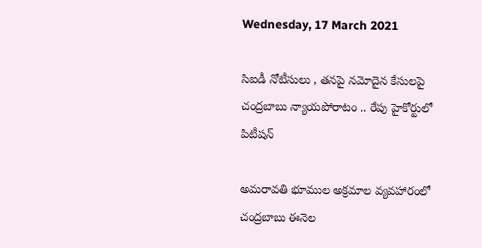Wednesday, 17 March 2021

సిఐడీ నోటీసులు , తనపై నమోదైన కేసులపై చంద్రబాబు న్యాయపోరాటం .. రేపు హైకోర్టులో పిటీషన్

అమరావతి భూముల అక్రమాల వ్యవహారంలో చంద్రబాబు ఈనెల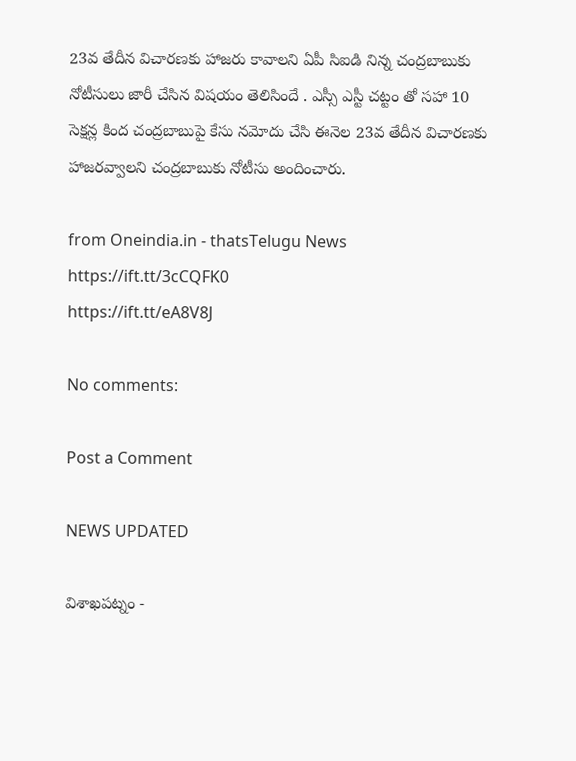23వ తేదీన విచారణకు హాజరు కావాలని ఏపీ సిఐడి నిన్న చంద్రబాబుకు నోటీసులు జారీ చేసిన విషయం తెలిసిందే . ఎస్సీ ఎస్టీ చట్టం తో సహా 10 సెక్షన్ల కింద చంద్రబాబుపై కేసు నమోదు చేసి ఈనెల 23వ తేదీన విచారణకు హాజరవ్వాలని చంద్రబాబుకు నోటీసు అందించారు.

from Oneindia.in - thatsTelugu News https://ift.tt/3cCQFK0
https://ift.tt/eA8V8J

No comments:

Post a Comment

NEWS UPDATED

విశాఖపట్నం -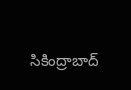సికింద్రాబాద్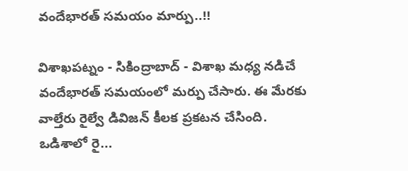వందేభారత్ సమయం మార్పు..!!

విశాఖపట్నం - సికింద్రాబాద్ - విశాఖ మధ్య నడిచే వందేభారత్ సమయంలో మర్పు చేసారు. ఈ మేరకు వాల్తేరు రైల్వే డివిజన్ కీలక ప్రకటన చేసింది. ఒడిశాలో రై...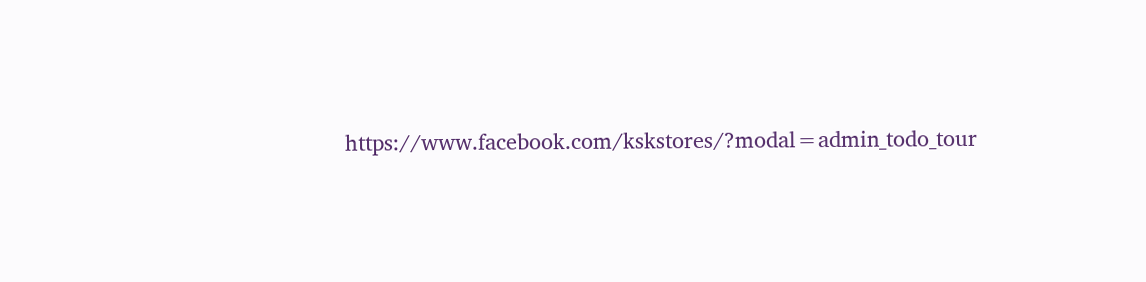https://www.facebook.com/kskstores/?modal=admin_todo_tour